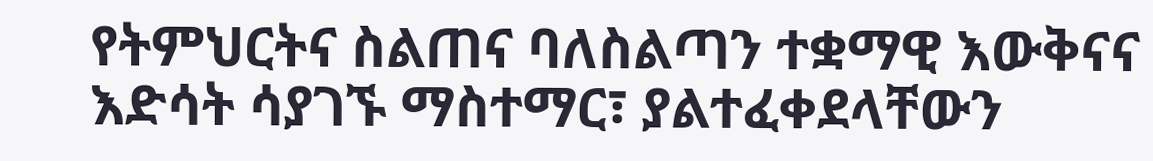የትምህርትና ስልጠና ባለስልጣን ተቋማዊ እውቅናና እድሳት ሳያገኙ ማስተማር፣ ያልተፈቀደላቸውን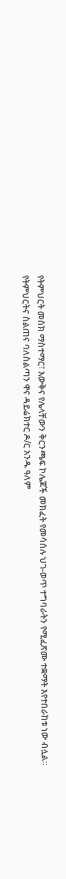የትምህርት መስክ ማስተማር፣ እውቅና የሌላቸውን ቅርንጫፍ ኮሌጆች መክፈት የመሳሰሉ ህገ-ወጥ ተግባራትን የሚፈጽሙ ተቋማት እየተበራከቱ ነው ብሏል።
የትምህርትና ስልጠና ባለስልጣን ዋና ዳይሬክተር ዶ/ር አንዱ ዓለም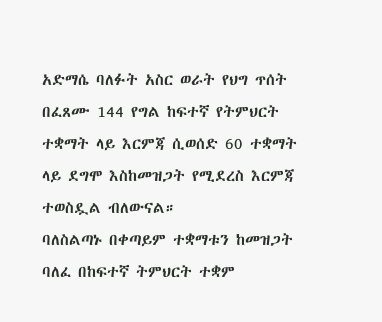አድማሴ ባለፉት አስር ወራት የህግ ጥሰት በፈጸሙ 144 የግል ከፍተኛ የትምህርት ተቋማት ላይ እርምጃ ሲወሰድ 60 ተቋማት ላይ ደግሞ እስከመዝጋት የሚደረስ እርምጃ ተወስዷል ብለውናል።
ባለስልጣኑ በቀጣይም ተቋማቱን ከመዝጋት ባለፈ በከፍተኛ ትምህርት ተቋም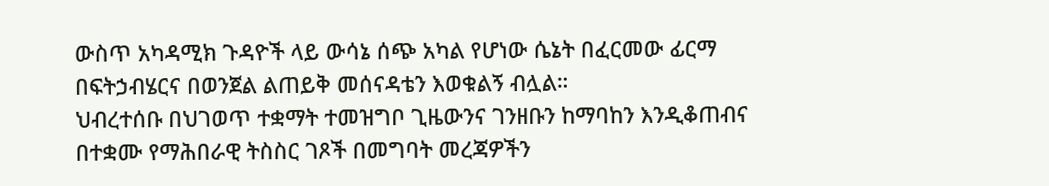ውስጥ አካዳሚክ ጉዳዮች ላይ ውሳኔ ሰጭ አካል የሆነው ሴኔት በፈርመው ፊርማ በፍትኃብሄርና በወንጀል ልጠይቅ መሰናዳቴን እወቁልኝ ብሏል።
ህብረተሰቡ በህገወጥ ተቋማት ተመዝግቦ ጊዜውንና ገንዘቡን ከማባከን እንዲቆጠብና በተቋሙ የማሕበራዊ ትስስር ገጾች በመግባት መረጃዎችን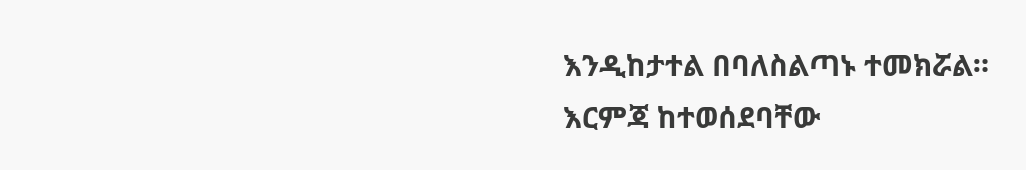እንዲከታተል በባለስልጣኑ ተመክሯል።
እርምጃ ከተወሰደባቸው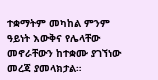ተቋማትም መካከል ምንም ዓይነት እውቅና የሌላቸው መኖራቸውን ከተቋሙ ያገኘነው መረጃ ያመላክታል።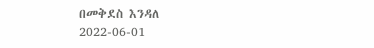በመቅደስ እንዳለ
2022-06-01